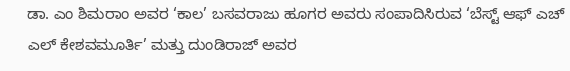ಡಾ. ಎಂ ಶಿಮರಾಂ ಅವರ ‘ಕಾಲ’ ಬಸವರಾಜು ಹೂಗರ ಅವರು ಸಂಪಾದಿಸಿರುವ ‘ಬೆಸ್ಟ್ ಆಫ್ ಎಚ್ ಎಲ್ ಕೇಶವಮೂರ್ತಿ’ ಮತ್ತು ದುಂಡಿರಾಜ್ ಅವರ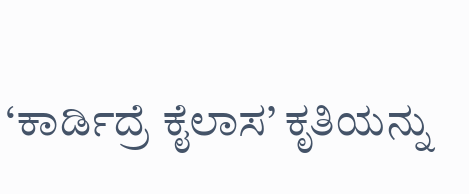‘ಕಾರ್ಡಿದ್ರೆ ಕೈಲಾಸ’ ಕೃತಿಯನ್ನು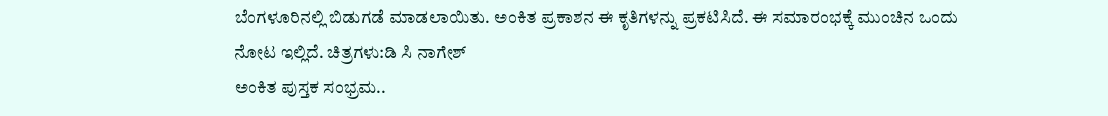ಬೆಂಗಳೂರಿನಲ್ಲಿ ಬಿಡುಗಡೆ ಮಾಡಲಾಯಿತು. ಅಂಕಿತ ಪ್ರಕಾಶನ ಈ ಕೃತಿಗಳನ್ನು ಪ್ರಕಟಿಸಿದೆ. ಈ ಸಮಾರಂಭಕ್ಕೆ ಮುಂಚಿನ ಒಂದು ನೋಟ ಇಲ್ಲಿದೆ. ಚಿತ್ರಗಳು:ಡಿ ಸಿ ನಾಗೇಶ್
ಅಂಕಿತ ಪುಸ್ತಕ ಸಂಭ್ರಮ..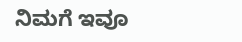ನಿಮಗೆ ಇವೂ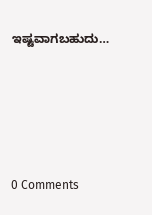ಇಷ್ಟವಾಗಬಹುದು…





0 Comments